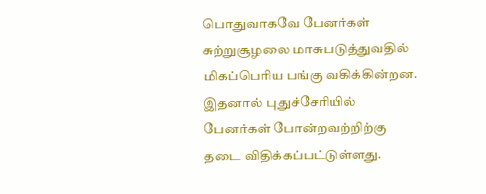பொதுவாகவே பேனர்கள் சுற்றுசூழலை மாசுபடுத்துவதில் மிகப்பெரிய பங்கு வகிக்கின்றன. இதனால் புதுச்சேரியில் பேனர்கள் போன்றவற்றிற்கு தடை விதிக்கப்பட்டுள்ளது.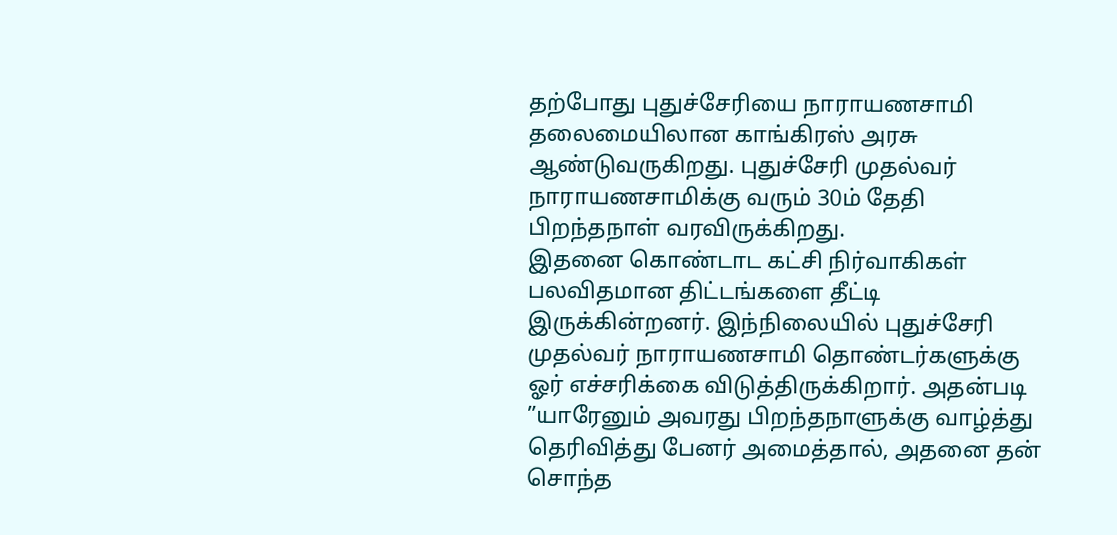தற்போது புதுச்சேரியை நாராயணசாமி தலைமையிலான காங்கிரஸ் அரசு ஆண்டுவருகிறது. புதுச்சேரி முதல்வர் நாராயணசாமிக்கு வரும் 30ம் தேதி பிறந்தநாள் வரவிருக்கிறது.
இதனை கொண்டாட கட்சி நிர்வாகிகள் பலவிதமான திட்டங்களை தீட்டி இருக்கின்றனர். இந்நிலையில் புதுச்சேரி முதல்வர் நாராயணசாமி தொண்டர்களுக்கு ஓர் எச்சரிக்கை விடுத்திருக்கிறார். அதன்படி ”யாரேனும் அவரது பிறந்தநாளுக்கு வாழ்த்து தெரிவித்து பேனர் அமைத்தால், அதனை தன் சொந்த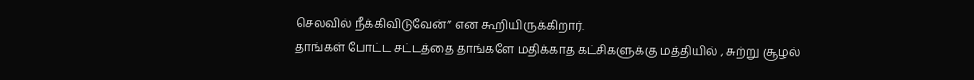செலவில் நீக்கிவிடுவேன்” என கூறியிருக்கிறார்.
தாங்கள் போட்ட சட்டத்தை தாங்களே மதிக்காத கட்சிகளுக்கு மத்தியில் , சுற்று சூழல்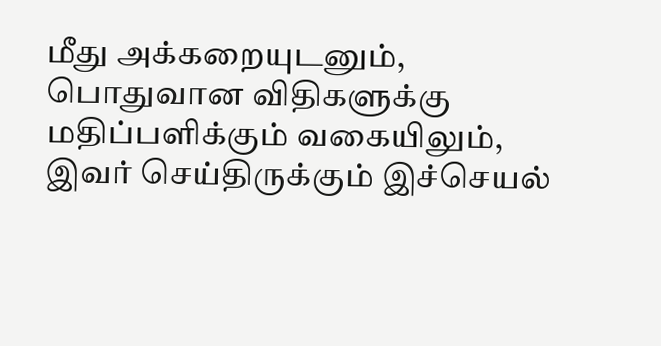மீது அக்கறையுடனும், பொதுவான விதிகளுக்கு மதிப்பளிக்கும் வகையிலும், இவர் செய்திருக்கும் இச்செயல்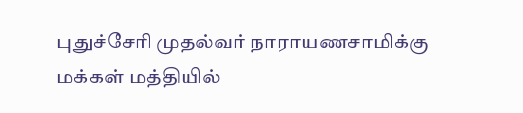புதுச்சேரி முதல்வர் நாராயணசாமிக்கு மக்கள் மத்தியில்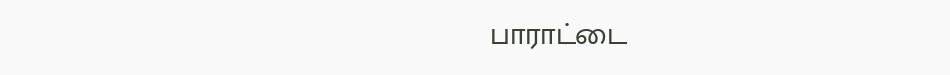பாராட்டை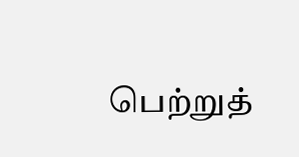பெற்றுத்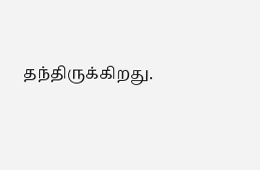தந்திருக்கிறது.